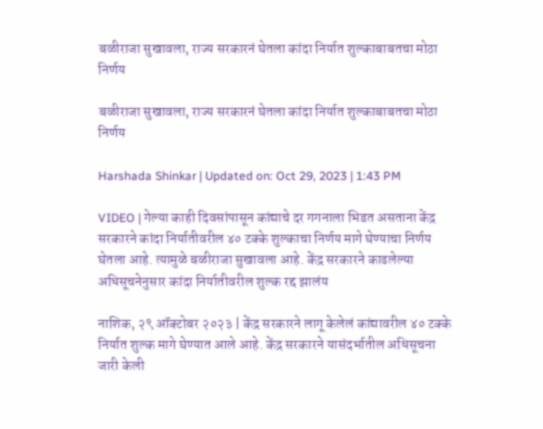बळीराजा सुखावला, राज्य सरकारनं घेतला कांदा निर्यात शुल्काबाबतचा मोठा निर्णय

बळीराजा सुखावला, राज्य सरकारनं घेतला कांदा निर्यात शुल्काबाबतचा मोठा निर्णय

Harshada Shinkar | Updated on: Oct 29, 2023 | 1:43 PM

VIDEO | गेल्या काही दिवसांपासून कांद्याचे दर गगनाला भिडत असताना केंद्र सरकारने कांदा निर्यातीवरील ४० टक्के शुल्काचा निर्णय मागे घेण्याचा निर्णय घेतला आहे. त्यामुळे बळीराजा सुखावला आहे. केंद्र सरकारने काढलेल्या अधिसूचनेनुसार कांदा निर्यातीवरील शुल्क रद्द झालंय

नाशिक, २९ ऑक्टोबर २०२३ | केंद्र सरकारने लागू केलेलं कांद्यावरील ४० टक्के निर्यात शुल्क मागे घेण्यात आले आहे. केंद्र सरकारने यासंदर्भातील अधिसूचना जारी केली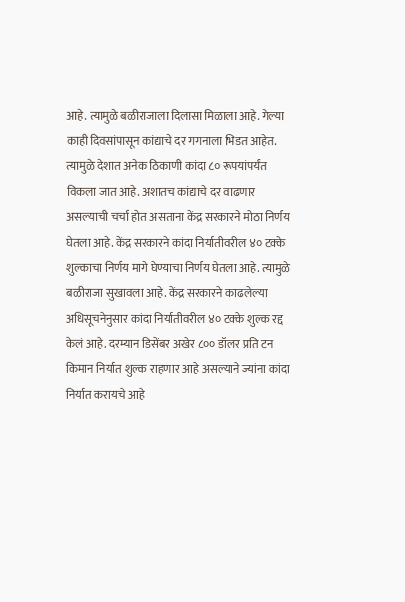आहे. त्यामुळे बळीराजाला दिलासा मिळाला आहे. गेल्या काही दिवसांपासून कांद्याचे दर गगनाला भिडत आहेत. त्यामुळे देशात अनेक ठिकाणी कांदा ८० रूपयांपर्यंत विकला जात आहे. अशातच कांद्याचे दर वाढणार असल्याची चर्चा होत असताना केंद्र सरकारने मोठा निर्णय घेतला आहे. केंद्र सरकारने कांदा निर्यातीवरील ४० टक्के शुल्काचा निर्णय मागे घेण्याचा निर्णय घेतला आहे. त्यामुळे बळीराजा सुखावला आहे. केंद्र सरकारने काढलेल्या अधिसूचनेनुसार कांदा निर्यातीवरील ४० टक्के शुल्क रद्द केलं आहे. दरम्यान डिसेंबर अखेर ८०० डॉलर प्रति टन किमान निर्यात शुल्क राहणार आहे असल्याने ज्यांना कांदा निर्यात करायचे आहे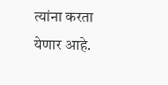त्यांना करता येणार आहे.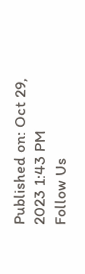Published on: Oct 29, 2023 1:43 PM
Follow Us